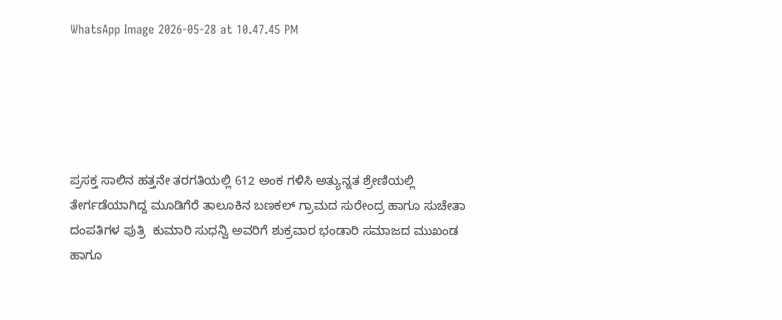WhatsApp Image 2026-05-28 at 10.47.45 PM





ಪ್ರಸಕ್ತ ಸಾಲಿನ ಹತ್ತನೇ ತರಗತಿಯಲ್ಲಿ 612 ಅಂಕ ಗಳಿಸಿ ಅತ್ಯುನ್ನತ ಶ್ರೇಣಿಯಲ್ಲಿ ತೇರ್ಗಡೆಯಾಗಿದ್ದ ಮೂಡಿಗೆರೆ ತಾಲೂಕಿನ ಬಣಕಲ್ ಗ್ರಾಮದ ಸುರೇಂದ್ರ ಹಾಗೂ ಸುಚೇತಾ ದಂಪತಿಗಳ ಪುತ್ರಿ  ಕುಮಾರಿ ಸುಧನ್ವಿ ಅವರಿಗೆ ಶುಕ್ರವಾರ ಭಂಡಾರಿ ಸಮಾಜದ ಮುಖಂಡ ಹಾಗೂ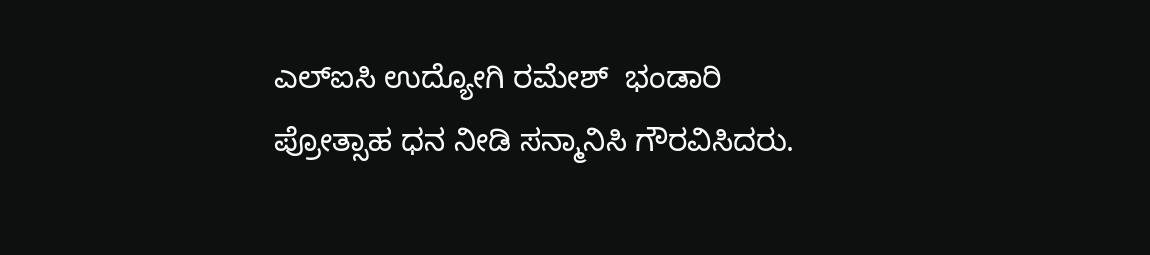ಎಲ್‍ಐಸಿ ಉದ್ಯೋಗಿ ರಮೇಶ್  ಭಂಡಾರಿ ಪ್ರೋತ್ಸಾಹ ಧನ ನೀಡಿ ಸನ್ಮಾನಿಸಿ ಗೌರವಿಸಿದರು.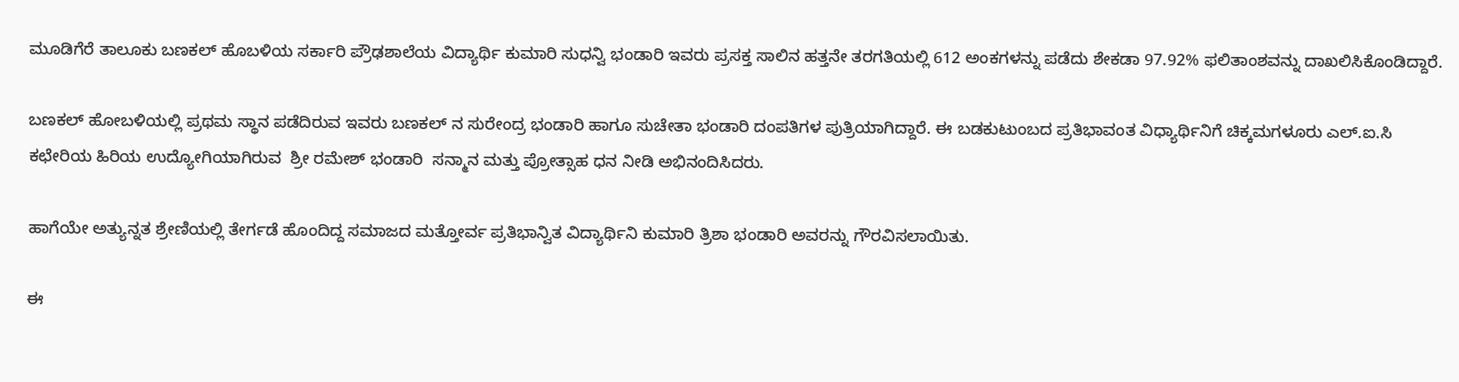ಮೂಡಿಗೆರೆ ತಾಲೂಕು ಬಣಕಲ್ ಹೊಬಳಿಯ ಸರ್ಕಾರಿ ಪ್ರೌಢಶಾಲೆಯ ವಿದ್ಯಾರ್ಥಿ ಕುಮಾರಿ ಸುಧನ್ವಿ ಭಂಡಾರಿ ಇವರು ಪ್ರಸಕ್ತ ಸಾಲಿನ ಹತ್ತನೇ ತರಗತಿಯಲ್ಲಿ 612 ಅಂಕಗಳನ್ನು ಪಡೆದು ಶೇಕಡಾ 97.92% ಫಲಿತಾಂಶವನ್ನು ದಾಖಲಿಸಿಕೊಂಡಿದ್ದಾರೆ.

ಬಣಕಲ್ ಹೋಬಳಿಯಲ್ಲಿ ಪ್ರಥಮ ಸ್ಥಾನ ಪಡೆದಿರುವ ಇವರು ಬಣಕಲ್ ನ ಸುರೇಂದ್ರ ಭಂಡಾರಿ ಹಾಗೂ ಸುಚೇತಾ ಭಂಡಾರಿ ದಂಪತಿಗಳ ಪುತ್ರಿಯಾಗಿದ್ದಾರೆ. ಈ ಬಡಕುಟುಂಬದ ಪ್ರತಿಭಾವಂತ ವಿಧ್ಯಾರ್ಥಿನಿಗೆ ಚಿಕ್ಕಮಗಳೂರು ಎಲ್.ಐ.ಸಿ ಕಛೇರಿಯ ಹಿರಿಯ ಉದ್ಯೋಗಿಯಾಗಿರುವ  ಶ್ರೀ ರಮೇಶ್ ಭಂಡಾರಿ  ಸನ್ಮಾನ ಮತ್ತು ಪ್ರೋತ್ಸಾಹ ಧನ ನೀಡಿ ಅಭಿನಂದಿಸಿದರು.

ಹಾಗೆಯೇ ಅತ್ಯುನ್ನತ ಶ್ರೇಣಿಯಲ್ಲಿ ತೇರ್ಗಡೆ ಹೊಂದಿದ್ದ ಸಮಾಜದ ಮತ್ತೋರ್ವ ಪ್ರತಿಭಾನ್ವಿತ ವಿದ್ಯಾರ್ಥಿನಿ ಕುಮಾರಿ ತ್ರಿಶಾ ಭಂಡಾರಿ ಅವರನ್ನು ಗೌರವಿಸಲಾಯಿತು.

ಈ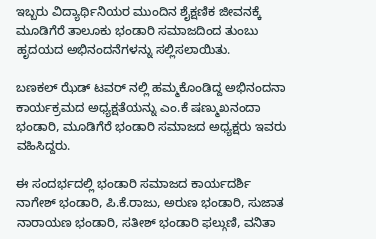ಇಬ್ಬರು ವಿದ್ಯಾರ್ಥಿನಿಯರ ಮುಂದಿನ ಶೈಕ್ಷಣಿಕ ಜೀವನಕ್ಕೆ ಮೂಡಿಗೆರೆ ತಾಲೂಕು ಭಂಡಾರಿ ಸಮಾಜದಿಂದ ತುಂಬು ಹೃದಯದ ಅಭಿನಂದನೆಗಳನ್ನು ಸಲ್ಲಿಸಲಾಯಿತು.

ಬಣಕಲ್ ಝೆಡ್ ಟವರ್ ನಲ್ಲಿ ಹಮ್ಮಕೊಂಡಿದ್ದ ಅಭಿನಂದನಾ ಕಾರ್ಯಕ್ರಮದ ಅಧ್ಯಕ್ಷತೆಯನ್ನು ಎಂ.ಕೆ ಷಣ್ಮುಖನಂದಾ ಭಂಡಾರಿ, ಮೂಡಿಗೆರೆ ಭಂಡಾರಿ ಸಮಾಜದ ಅಧ್ಯಕ್ಷರು ಇವರು ವಹಿಸಿದ್ದರು.

ಈ ಸಂದರ್ಭದಲ್ಲಿ ಭಂಡಾರಿ ಸಮಾಜದ ಕಾರ್ಯದರ್ಶಿ ನಾಗೇಶ್ ಭಂಡಾರಿ, ಪಿ.ಕೆ.ರಾಜು, ಅರುಣ ಭಂಡಾರಿ, ಸುಜಾತ ನಾರಾಯಣ ಭಂಡಾರಿ, ಸತೀಶ್ ಭಂಡಾರಿ ಫಲ್ಗುಣಿ, ವನಿತಾ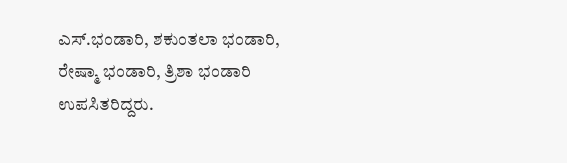ಎಸ್.ಭಂಡಾರಿ, ಶಕುಂತಲಾ ಭಂಡಾರಿ, ರೇಷ್ಮಾ ಭಂಡಾರಿ, ತ್ರಿಶಾ ಭಂಡಾರಿ ಉಪಸಿತರಿದ್ದರು.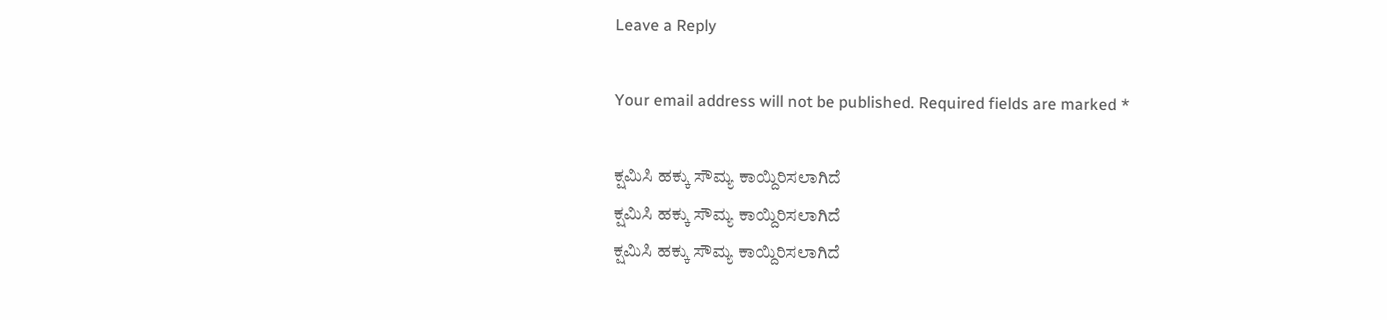Leave a Reply

Your email address will not be published. Required fields are marked *

ಕ್ಷಮಿಸಿ ಹಕ್ಕು ಸೌಮ್ಯ ಕಾಯ್ದಿರಿಸಲಾಗಿದೆ
ಕ್ಷಮಿಸಿ ಹಕ್ಕು ಸೌಮ್ಯ ಕಾಯ್ದಿರಿಸಲಾಗಿದೆ
ಕ್ಷಮಿಸಿ ಹಕ್ಕು ಸೌಮ್ಯ ಕಾಯ್ದಿರಿಸಲಾಗಿದೆ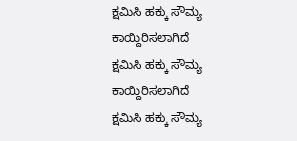ಕ್ಷಮಿಸಿ ಹಕ್ಕು ಸೌಮ್ಯ ಕಾಯ್ದಿರಿಸಲಾಗಿದೆ
ಕ್ಷಮಿಸಿ ಹಕ್ಕು ಸೌಮ್ಯ ಕಾಯ್ದಿರಿಸಲಾಗಿದೆ
ಕ್ಷಮಿಸಿ ಹಕ್ಕು ಸೌಮ್ಯ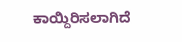ಕಾಯ್ದಿರಿಸಲಾಗಿದೆ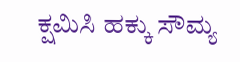ಕ್ಷಮಿಸಿ ಹಕ್ಕು ಸೌಮ್ಯ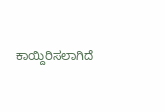ಕಾಯ್ದಿರಿಸಲಾಗಿದೆ